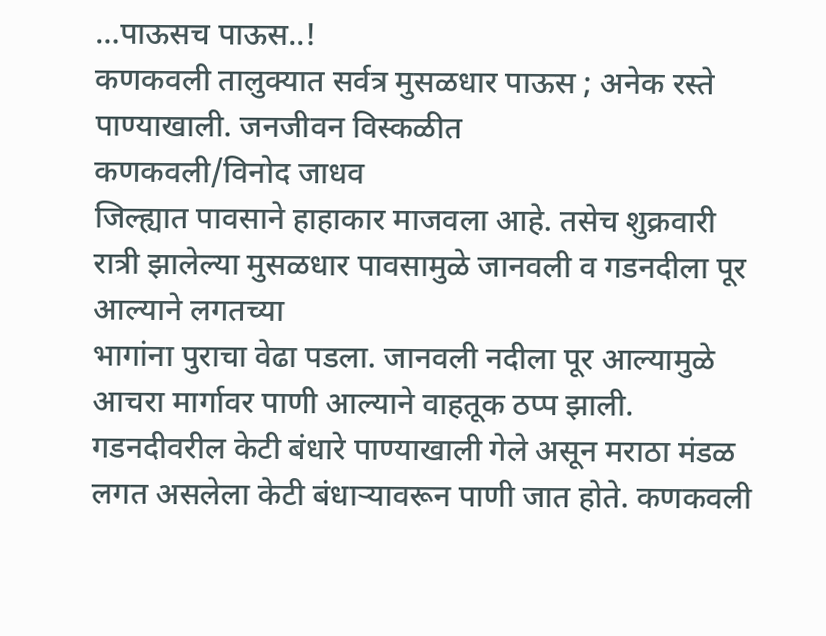…पाऊसच पाऊस..!
कणकवली तालुक्यात सर्वत्र मुसळधार पाऊस ; अनेक रस्ते पाण्याखाली. जनजीवन विस्कळीत
कणकवली/विनोद जाधव
जिल्ह्यात पावसाने हाहाकार माजवला आहे. तसेच शुक्रवारी रात्री झालेल्या मुसळधार पावसामुळे जानवली व गडनदीला पूर आल्याने लगतच्या
भागांना पुराचा वेढा पडला. जानवली नदीला पूर आल्यामुळे आचरा मार्गावर पाणी आल्याने वाहतूक ठप्प झाली. गडनदीवरील केटी बंधारे पाण्याखाली गेले असून मराठा मंडळ लगत असलेला केटी बंधाऱ्यावरून पाणी जात होते. कणकवली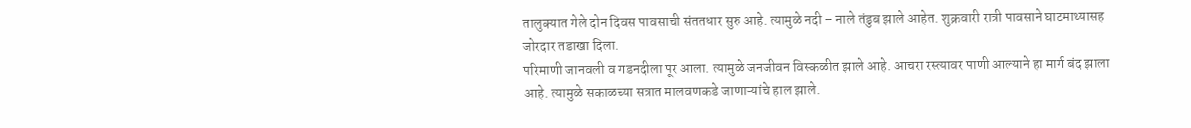तालुक्यात गेले दोन दिवस पावसाची संततधार सुरु आहे. त्यामुळे नदी – नाले तंडुब झाले आहेत. शुक्रवारी रात्री पावसाने घाटमाथ्यासह जोरदार तडाखा दिला.
परिमाणी जानवली व गडनदीला पूर आला. त्यामुळे जनजीवन विस्कळीत झाले आहे. आचरा रस्त्यावर पाणी आल्याने हा मार्ग बंद झाला आहे. त्यामुळे सकाळच्या सत्रात मालवणकडे जाणाऱ्यांचे हाल झाले.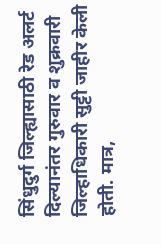सिंधुदुर्ग जिल्ह्यासाठी रेड अलर्ट दिल्यानंतर गुरुवार व शुक्रवारी जिल्हाधिकारी सुट्टी जाहीर केली होती. मात्र,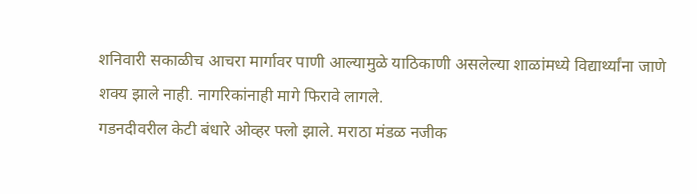शनिवारी सकाळीच आचरा मार्गावर पाणी आल्यामुळे याठिकाणी असलेल्या शाळांमध्ये विद्यार्थ्यांना जाणे शक्य झाले नाही. नागरिकांनाही मागे फिरावे लागले.
गडनदीवरील केटी बंधारे ओव्हर फ्लो झाले. मराठा मंडळ नजीक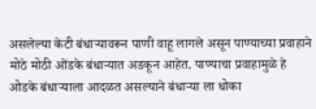असलेल्या केटी बंधाऱ्यावरून पाणी वाहू लागले असून पाण्याच्या प्रवाहाने मोठे मोठी ओंडके बंधाऱ्यात अडकून आहेत. पाण्याचा प्रवाहामुळे हे ओडके बंधाऱ्याला आदळत असल्याने बंधाऱ्या ला धोका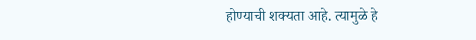होण्याची शक्यता आहे. त्यामुळे हे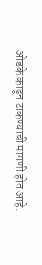ओडके काढून टाकण्याची मागणी होत आहे.